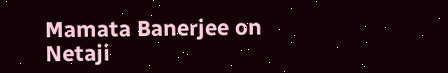Mamata Banerjee on Netaji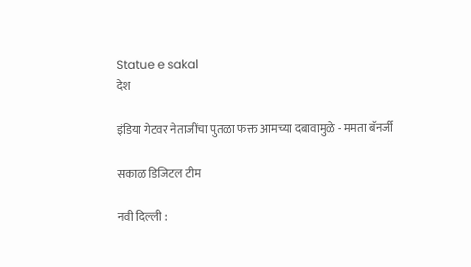Statue e sakal
देश

इंडिया गेटवर नेताजींचा पुतळा फक्त आमच्या दबावामुळे - ममता बॅनर्जी

सकाळ डिजिटल टीम

नवी दिल्ली :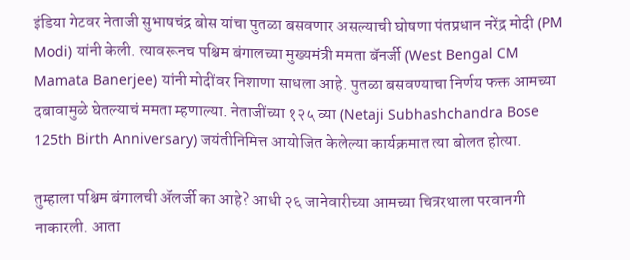इंडिया गेटवर नेताजी सुभाषचंद्र बोस यांचा पुतळा बसवणार असल्याची घोषणा पंतप्रधान नरेंद्र मोदी (PM Modi) यांनी केली. त्यावरूनच पश्चिम बंगालच्या मुख्यमंत्री ममता बॅनर्जी (West Bengal CM Mamata Banerjee) यांनी मोदींवर निशाणा साधला आहे. पुतळा बसवण्याचा निर्णय फक्त आमच्या दबावामुळे घेतल्याचं ममता म्हणाल्या. नेताजींच्या १२५ व्या (Netaji Subhashchandra Bose 125th Birth Anniversary) जयंतीनिमित्त आयोजित केलेल्या कार्यक्रमात त्या बोलत होत्या.

तुम्हाला पश्चिम बंगालची ॲलर्जी का आहे? आधी २६ जानेवारीच्या आमच्या चित्ररथाला परवानगी नाकारली. आता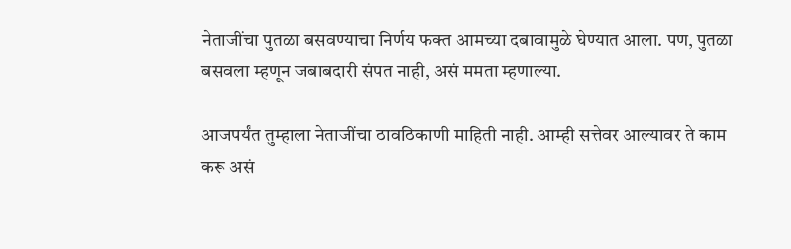नेताजींचा पुतळा बसवण्याचा निर्णय फक्त आमच्या दबावामुळे घेण्यात आला. पण, पुतळा बसवला म्हणून जबाबदारी संपत नाही, असं ममता म्हणाल्या.

आजपर्यंत तुम्हाला नेताजींचा ठावठिकाणी माहिती नाही. आम्ही सत्तेवर आल्यावर ते काम करू असं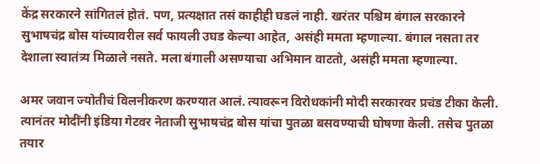केंद्र सरकारने सांगितलं होतं. पण, प्रत्यक्षात तसं काहीही घडलं नाही. खरंतर पश्चिम बंगाल सरकारने सुभाषचंद्र बोस यांच्यावरील सर्व फायली उघड केल्या आहेत, असंही ममता म्हणाल्या. बंगाल नसता तर देशाला स्वातंत्र्य मिळाले नसते. मला बंगाली असण्याचा अभिमान वाटतो, असंही ममता म्हणाल्या.

अमर जवान ज्योतीचं विलनीकरण करण्यात आलं. त्यावरून विरोधकांनी मोदी सरकारवर प्रचंड टीका केली. त्यानंतर मोदींनी इंडिया गेटवर नेताजी सुभाषचंद्र बोस यांचा पुतळा बसवण्याची घोषणा केली. तसेच पुतळा तयार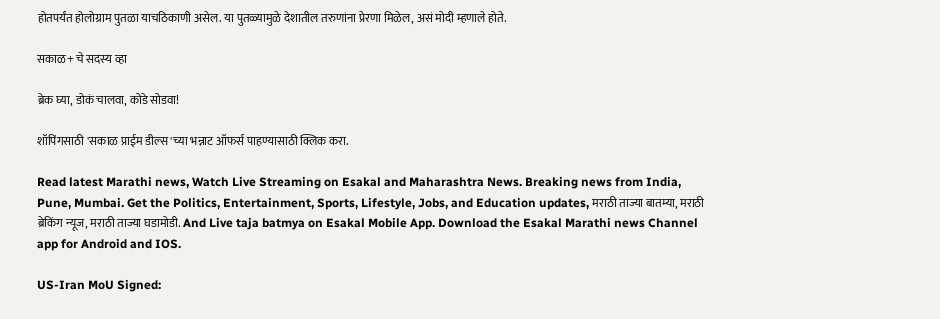होतपर्यंत होलोग्राम पुतळा याचठिकाणी असेल. या पुतळ्यामुळे देशातील तरुणांना प्रेरणा मिळेल, असं मोदी म्हणाले होते.

सकाळ+ चे सदस्य व्हा

ब्रेक घ्या, डोकं चालवा, कोडे सोडवा!

शॉपिंगसाठी 'सकाळ प्राईम डील्स'च्या भन्नाट ऑफर्स पाहण्यासाठी क्लिक करा.

Read latest Marathi news, Watch Live Streaming on Esakal and Maharashtra News. Breaking news from India, Pune, Mumbai. Get the Politics, Entertainment, Sports, Lifestyle, Jobs, and Education updates, मराठी ताज्या बातम्या, मराठी ब्रेकिंग न्यूज, मराठी ताज्या घडामोडी. And Live taja batmya on Esakal Mobile App. Download the Esakal Marathi news Channel app for Android and IOS.

US-Iran MoU Signed: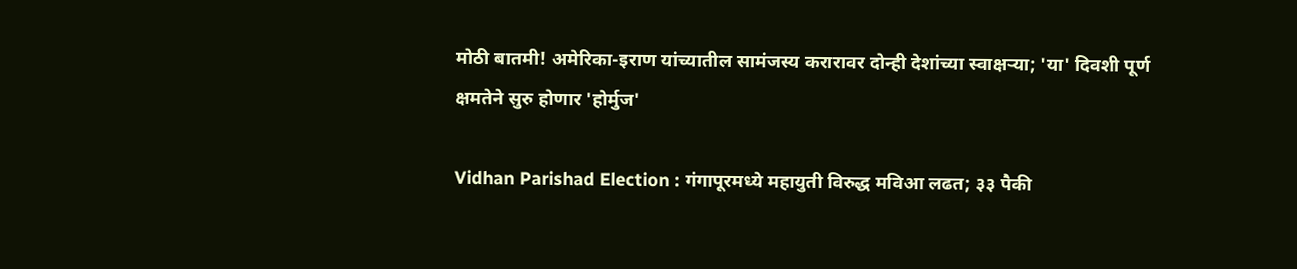मोठी बातमी! अमेरिका-इराण यांच्यातील सामंजस्य करारावर दोन्ही देशांच्या स्वाक्षऱ्या; 'या' दिवशी पूर्ण क्षमतेने सुरु होणार 'होर्मुज'

Vidhan Parishad Election : गंगापूरमध्ये महायुती विरुद्ध मविआ लढत; ३३ पैकी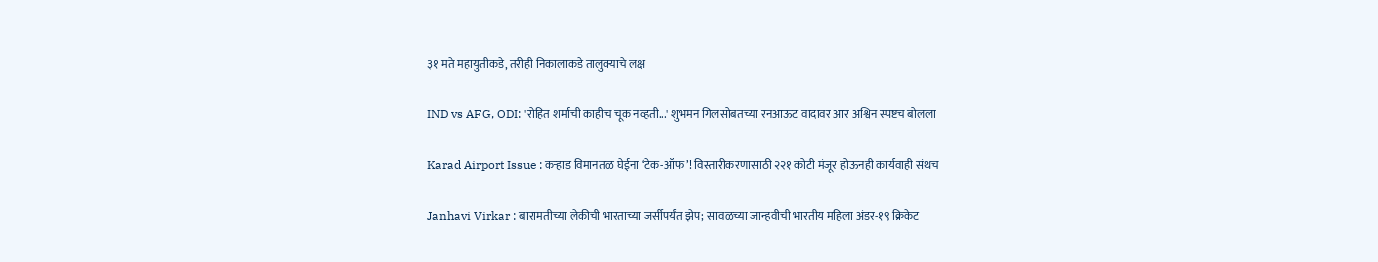३१ मते महायुतीकडे, तरीही निकालाकडे तालुक्याचे लक्ष

IND vs AFG, ODI: 'रोहित शर्माची काहीच चूक नव्हती...' शुभमन गिलसोबतच्या रनआऊट वादावर आर अश्विन स्पष्टच बोलला

Karad Airport Issue : कऱ्हाड विमानतळ घेईना ‘टेक-ऑफ’! विस्तारीकरणासाठी २२१ कोटी मंजूर होऊनही कार्यवाही संथच

Janhavi Virkar : बारामतीच्या लेकीची भारताच्या जर्सीपर्यंत झेप; सावळच्या जान्हवीची भारतीय महिला अंडर-१९ क्रिकेट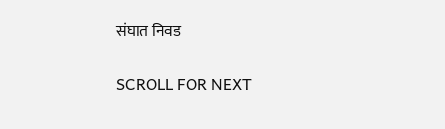संघात निवड

SCROLL FOR NEXT